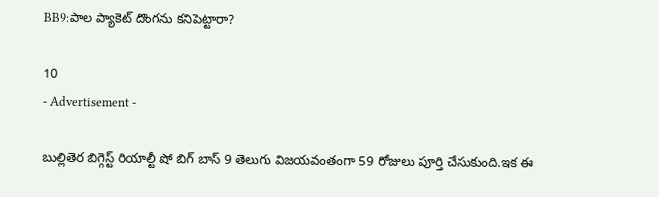BB9:పాల ప్యాకెట్ దొంగను కనిపెట్టారా?

10
- Advertisement -

బుల్లితెర బిగ్గెస్ట్ రియాల్టీ షో బిగ్ బాస్ 9 తెలుగు విజయవంతంగా 59 రోజులు పూర్తి చేసుకుంది.ఇక ఈ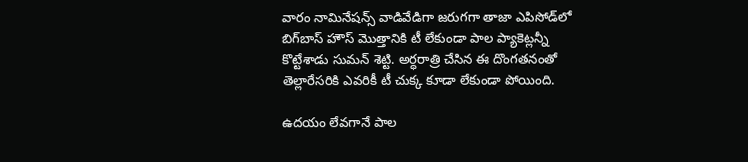వారం నామినేషన్స్ వాడివేడిగా జరుగగా తాజా ఎపిసోడ్‌లో బిగ్‌బాస్ హౌస్‌ మొత్తానికి టీ లేకుండా పాల ప్యాకెట్లన్నీ కొట్టేశాడు సుమన్ శెట్టి. అర్ధరాత్రి చేసిన ఈ దొంగతనంతో తెల్లారేసరికి ఎవరికీ టీ చుక్క కూడా లేకుండా పోయింది.

ఉదయం లేవగానే పాల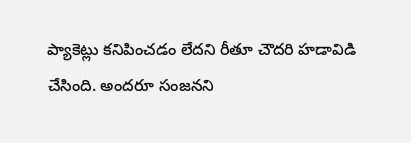ప్యాకెట్లు కనిపించడం లేదని రీతూ చౌదరి హడావిడి చేసింది. అందరూ సంజనని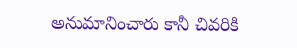అనుమానించారు కానీ చివరికి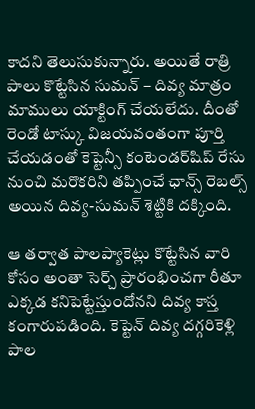కాదని తెలుసుకున్నారు. అయితే రాత్రి పాలు కొట్టేసిన సుమన్ – దివ్య మాత్రం మాములు యాక్టింగ్ చేయలేదు. దీంతో రెండో టాస్కు విజయవంతంగా పూర్తి చేయడంతో కెప్టెన్సీ కంటెండర్‌షిప్ రేసు నుంచి మరొకరిని తప్పించే ఛాన్స్ రెబల్స్ అయిన దివ్య-సుమన్ శెట్టికి దక్కింది.

ఆ తర్వాత పాలప్యాకెట్లు కొట్టేసిన వారి కోసం అంతా సెర్చ్ ప్రారంభించగా రీతూ ఎక్కడ కనిపెట్టేస్తుందోనని దివ్య కాస్త కంగారుపడింది. కెప్టెన్ దివ్య దగ్గరికెళ్లి పాల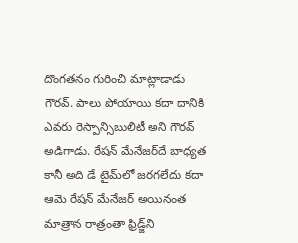దొంగతనం గురించి మాట్లాడాడు గౌరవ్. పాలు పోయాయి కదా దానికి ఎవరు రెస్పాన్సిబులిటీ అని గౌరవ్ అడిగాడు. రేషన్ మేనేజర్‌దే బాధ్యత కానీ అది డే టైమ్‌లో జరగలేదు కదా ఆమె రేషన్ మేనేజర్ అయినంత మాత్రాన రాత్రంతా ఫ్రిడ్జ్‌ని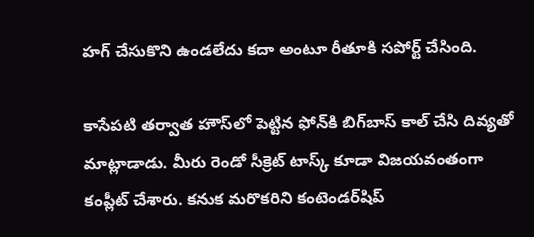హగ్ చేసుకొని ఉండలేదు కదా అంటూ రీతూకి సపోర్ట్ చేసింది.

కాసేపటి తర్వాత హౌస్‌లో పెట్టిన ఫోన్‌కి బిగ్‌బాస్ కాల్ చేసి దివ్యతో మాట్లాడాడు. మీరు రెండో సీక్రెట్ టాస్క్ కూడా విజయవంతంగా కంప్లీట్ చేశారు. కనుక మరొకరిని కంటెండర్‌షిప్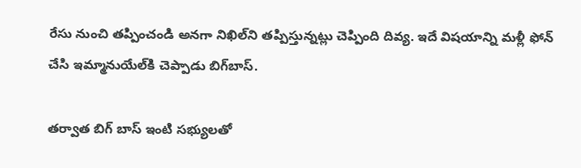రేసు నుంచి తప్పించండి అనగా నిఖిల్‌ని తప్పిస్తున్నట్లు చెప్పింది దివ్య. ఇదే విషయాన్ని మళ్లీ ఫోన్ చేసి ఇమ్మానుయేల్‌కి చెప్పాడు బిగ్‌బాస్.

తర్వాత బిగ్ బాస్ ఇంటి సభ్యులతో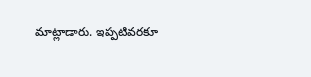మాట్లాడారు. ఇప్పటివరకూ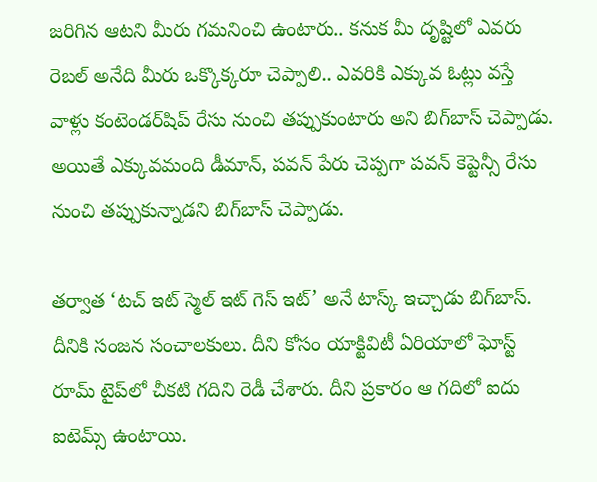జరిగిన ఆటని మీరు గమనించి ఉంటారు.. కనుక మీ దృష్టిలో ఎవరు రెబల్ అనేది మీరు ఒక్కొక్కరూ చెప్పాలి.. ఎవరికి ఎక్కువ ఓట్లు వస్తే వాళ్లు కంటెండర్‌షిప్ రేసు నుంచి తప్పుకుంటారు అని బిగ్‌బాస్ చెప్పాడు. అయితే ఎక్కువమంది డీమాన్, పవన్ పేరు చెప్పగా పవన్‌ కెప్టెన్సీ రేసు నుంచి తప్పుకున్నాడని బిగ్‌బాస్ చెప్పాడు.

తర్వాత ‘టచ్ ఇట్ స్మెల్ ఇట్ గెస్ ఇట్’ అనే టాస్క్ ఇచ్చాడు బిగ్‌బాస్. దీనికి సంజన సంచాలకులు. దీని కోసం యాక్టివిటీ ఏరియాలో ఘోస్ట్ రూమ్‌ టైప్‌లో చీకటి గదిని రెడీ చేశారు. దీని ప్రకారం ఆ గదిలో ఐదు ఐటెమ్స్ ఉంటాయి.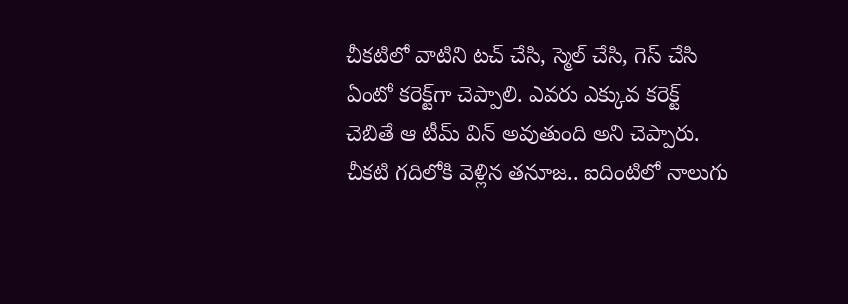చీకటిలో వాటిని టచ్ చేసి, స్మెల్ చేసి, గెస్ చేసి ఏంటో కరెక్ట్‌గా చెప్పాలి. ఎవరు ఎక్కువ కరెక్ట్ చెబితే ఆ టీమ్ విన్ అవుతుంది అని చెప్పారు. చీకటి గదిలోకి వెళ్లిన తనూజ.. ఐదింటిలో నాలుగు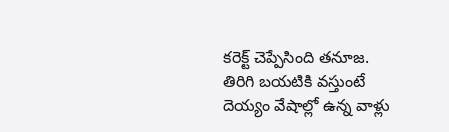కరెక్ట్ చెప్పేసింది తనూజ. తిరిగి బయటికి వస్తుంటే దెయ్యం వేషాల్లో ఉన్న వాళ్లు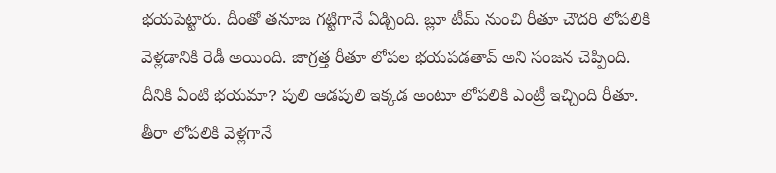భయపెట్టారు. దీంతో తనూజ గట్టిగానే ఏడ్చింది. బ్లూ టీమ్ నుంచి రీతూ చౌదరి లోపలికి వెళ్లడానికి రెడీ అయింది. జాగ్రత్త రీతూ లోపల భయపడతావ్ అని సంజన చెప్పింది. దీనికి ఏంటి భయమా? పులి ఆడపులి ఇక్కడ అంటూ లోపలికి ఎంట్రీ ఇచ్చింది రీతూ. తీరా లోపలికి వెళ్లగానే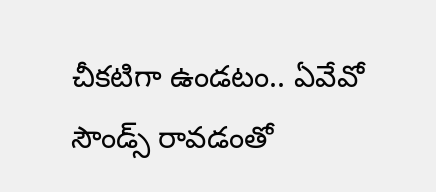చీకటిగా ఉండటం.. ఏవేవో సౌండ్స్ రావడంతో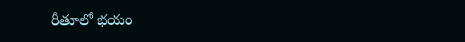రీతూలో భయం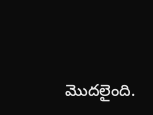మొదలైంది.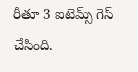రీతూ 3 ఐటెమ్స్ గెస్ చేసింది.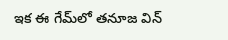ఇక ఈ గేమ్‌లో తనూజ విన్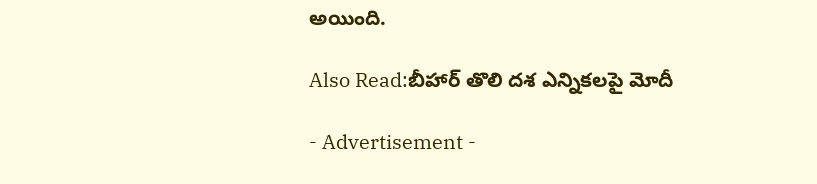అయింది.

Also Read:బీహార్ తొలి దశ ఎన్నికలపై మోదీ

- Advertisement -